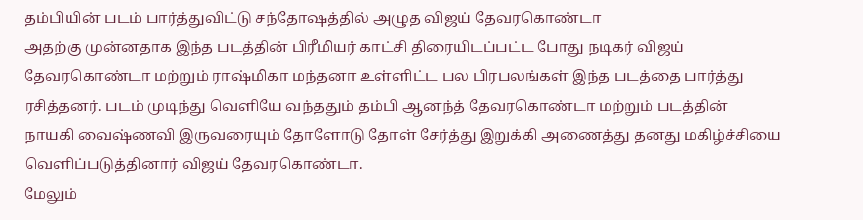தம்பியின் படம் பார்த்துவிட்டு சந்தோஷத்தில் அழுத விஜய் தேவரகொண்டா
அதற்கு முன்னதாக இந்த படத்தின் பிரீமியர் காட்சி திரையிடப்பட்ட போது நடிகர் விஜய் தேவரகொண்டா மற்றும் ராஷ்மிகா மந்தனா உள்ளிட்ட பல பிரபலங்கள் இந்த படத்தை பார்த்து ரசித்தனர். படம் முடிந்து வெளியே வந்ததும் தம்பி ஆனந்த் தேவரகொண்டா மற்றும் படத்தின் நாயகி வைஷ்ணவி இருவரையும் தோளோடு தோள் சேர்த்து இறுக்கி அணைத்து தனது மகிழ்ச்சியை வெளிப்படுத்தினார் விஜய் தேவரகொண்டா.
மேலும்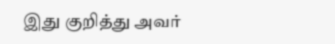இது குறித்து அவர்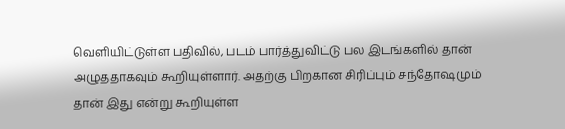வெளியிட்டுள்ள பதிவில், படம் பார்த்துவிட்டு பல இடங்களில் தான் அழுததாகவும் கூறியுள்ளார். அதற்கு பிறகான சிரிப்பும் சந்தோஷமும் தான் இது என்று கூறியுள்ள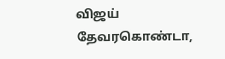விஜய் தேவரகொண்டா,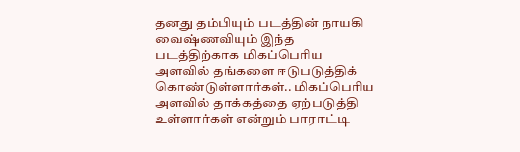தனது தம்பியும் படத்தின் நாயகி வைஷ்ணவியும் இந்த படத்திற்காக மிகப்பெரிய அளவில் தங்களை ஈடுபடுத்திக் கொண்டுள்ளார்கள்.. மிகப்பெரிய அளவில் தாக்கத்தை ஏற்படுத்தி உள்ளார்கள் என்றும் பாராட்டி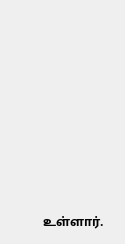உள்ளார்.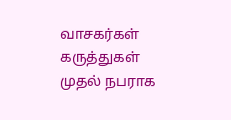வாசகர்கள் கருத்துகள்
முதல் நபராக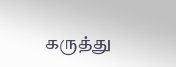கருத்து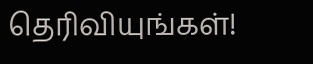தெரிவியுங்கள்!